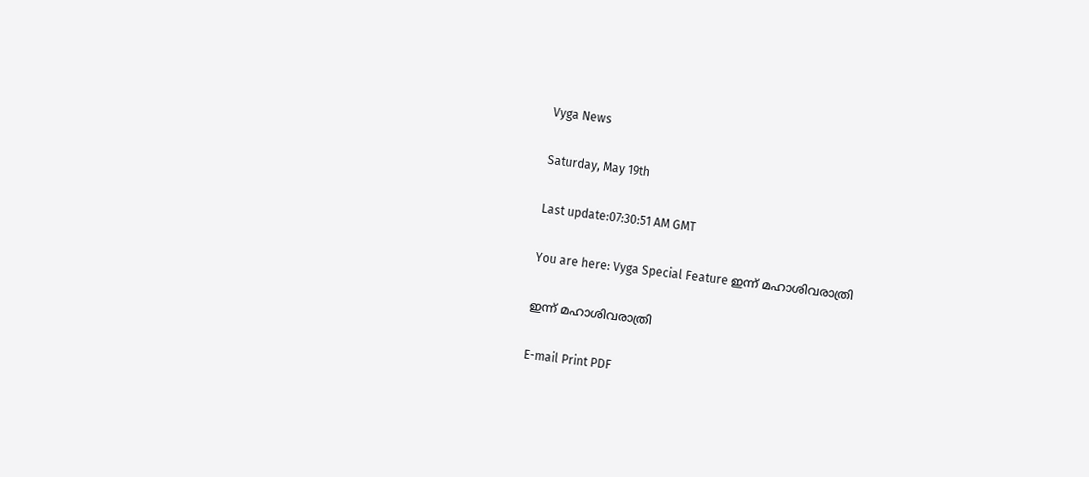Vyga News

Saturday, May 19th

Last update:07:30:51 AM GMT

You are here: Vyga Special Feature ഇന്ന്‌ മഹാശിവരാത്രി

ഇന്ന്‌ മഹാശിവരാത്രി

E-mail Print PDF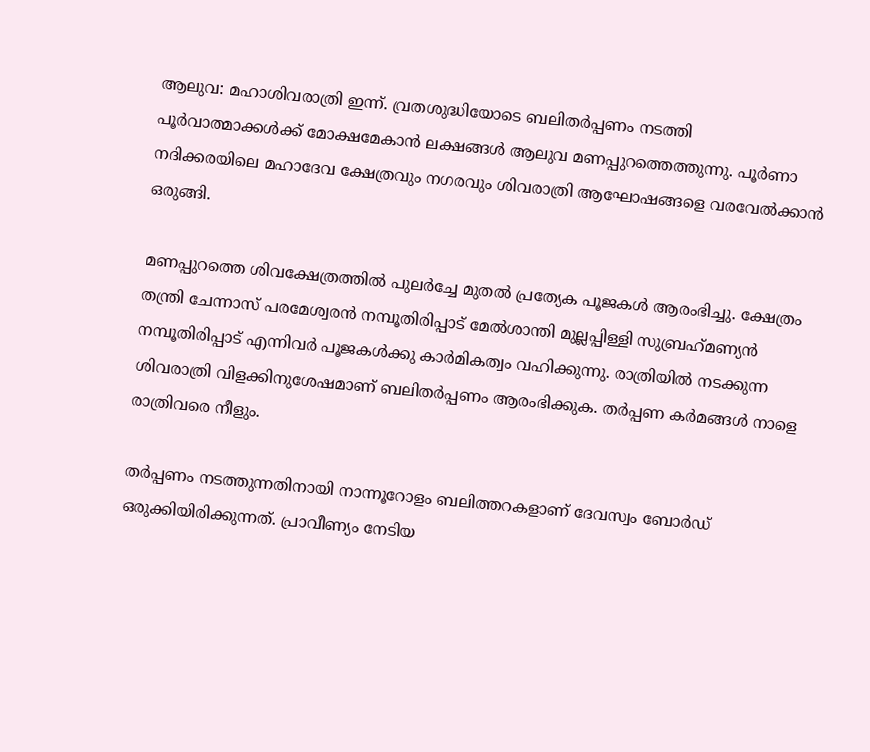ആലുവ: മഹാശിവരാത്രി ഇന്ന്‌. വ്രതശുദ്ധിയോടെ ബലിതര്‍പ്പണം നടത്തി പൂര്‍വാത്മാക്കള്‍ക്ക്‌ മോക്ഷമേകാന്‍ ലക്ഷങ്ങള്‍ ആലുവ മണപ്പുറത്തെത്തുന്നു. പൂര്‍ണാ നദിക്കരയിലെ മഹാദേവ ക്ഷേത്രവും നഗരവും ശിവരാത്രി ആഘോഷങ്ങളെ വരവേല്‍ക്കാന്‍ ഒരുങ്ങി.

മണപ്പുറത്തെ ശിവക്ഷേത്രത്തില്‍ പുലര്‍ച്ചേ മുതല്‍ പ്രത്യേക പൂജകള്‍ ആരംഭിച്ചു. ക്ഷേത്രം തന്ത്രി ചേന്നാസ്‌ പരമേശ്വരന്‍ നമ്പൂതിരിപ്പാട്‌ മേല്‍ശാന്തി മുല്ലപ്പിള്ളി സുബ്രഹ്‌മണ്യന്‍ നമ്പൂതിരിപ്പാട്‌ എന്നിവര്‍ പൂജകള്‍ക്കു കാര്‍മികത്വം വഹിക്കുന്നു. രാത്രിയില്‍ നടക്കുന്ന ശിവരാത്രി വിളക്കിനുശേഷമാണ്‌ ബലിതര്‍പ്പണം ആരംഭിക്കുക. തര്‍പ്പണ കര്‍മങ്ങള്‍ നാളെ രാത്രിവരെ നീളും.

തര്‍പ്പണം നടത്തുന്നതിനായി നാന്നൂറോളം ബലിത്തറകളാണ്‌ ദേവസ്വം ബോര്‍ഡ്‌ ഒരുക്കിയിരിക്കുന്നത്‌. പ്രാവീണ്യം നേടിയ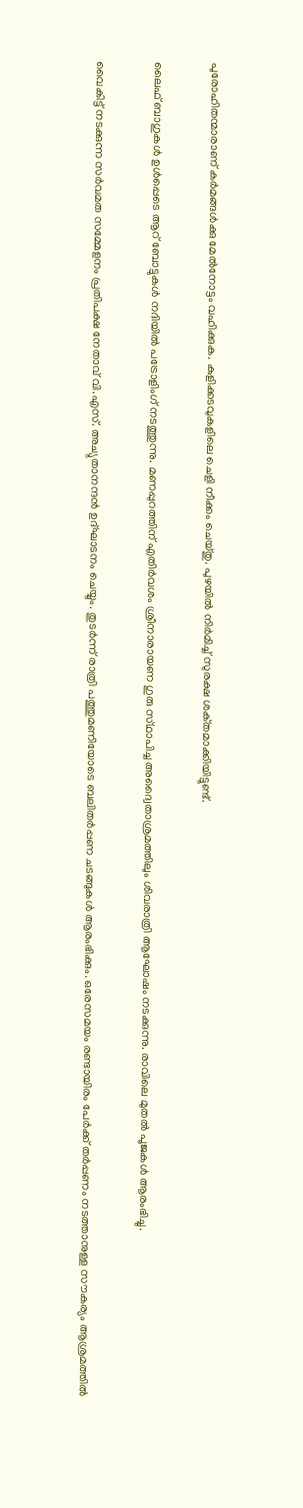പുരോഹിതന്മാരാണ്‌ കര്‍മങ്ങള്‍ക്കു മേല്‍നോട്ടം വഹിക്കുക. കുളിക്കടവുകളിലെ ചെളി നീക്കം ചെയ്‌തു. പുഴയില്‍ നിര്‍മിച്ച്‌ സുരക്ഷ ശക്‌തമാക്കിയിട്ടുണ്ട്‌.

ലൈഫ്‌ ബാഗുകള്‍ ഉള്‍പ്പെടെ ആറ്‌ ബോട്ടുകള്‍ നദിയില്‍ പട്രോളിംഗ്‌ നടത്തുന്നു. മണപ്പുറത്തിന്‌ എതിര്‍വശം ശ്രീനാരായണ ഗുരു സ്‌ഥാപിച്ച അദ്വൈതാശ്രമത്തിലും ശിവരാത്രി ആഘോഷം നടക്കുന്നു. രാവിലെ മുതല്‍ പൂജകള്‍ ആരംഭിച്ചു.

വൈകിട്ട്‌ നടക്കുന്ന സര്‍വമത സമ്മേളനം പ്രതിപക്ഷ നേതാവ്‌ വി.എസ്‌. അച്യുതാനന്ദന്‍ ഉദ്‌ഘാടനം ചെയ്യും. തുടര്‍ന്ന്‌ രാത്രി പത്തുമണിയോടെ ബലിതര്‍പ്പണ ചടങ്ങുകള്‍ ആരംഭിക്കും. ഒരേസമയം രണ്ടായിരം പേര്‍ക്ക്‌ തര്‍പ്പണം നടത്താനുള്ള സൗകര്യം ആശ്രമത്തില്‍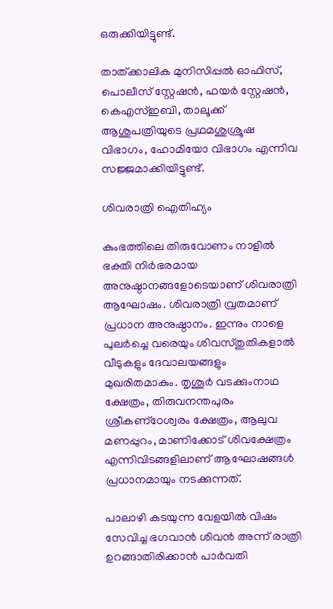ഒരുക്കിയിട്ടുണ്ട്‌.

താത്ക്കാലിക മുനിസിപ്പല്‍ ഓഫിസ്, പൊലീസ് സ്റ്റേഷന്‍, ഫയര്‍ സ്റ്റേഷന്‍, കെഎസ്ഇബി, താലൂക്ക് ആശുപത്രിയുടെ പ്രഥമശുശ്രൂഷ വിഭാഗം, ഹോമിയോ വിഭാഗം എന്നിവ സജ്ജമാക്കിയിട്ടുണ്ട്.

ശിവരാത്രി ഐതിഹ്യം

കുംഭത്തിലെ തിരുവോണം നാളില്‍ ഭക്തി നിര്‍ഭരമായ അനുഷ്ഠാനങ്ങളോടെയാണ് ശിവരാത്രി ആഘോഷം. ശിവരാത്രി വ്രതമാണ് പ്രധാന അനുഷ്ഠാനം. ഇന്നും നാളെ പുലര്‍ച്ചെ വരെയും ശിവസ്തുതികളാല്‍ വീടുകളും ദേവാലയങ്ങളും മുഖരിതമാകും. തൃശൂര്‍ വടക്കുംനാഥ ക്ഷേത്രം, തിരുവനന്തപുരം ശ്രീകണ്‌ഠേശ്വരം ക്ഷേത്രം, ആലുവ മണപ്പുറം, മാണിക്കോട് ശിവക്ഷേത്രം എന്നിവിടങ്ങളിലാണ് ആഘോഷങ്ങള്‍ പ്രധാനമായും നടക്കുന്നത്.

പാലാഴി കടയുന്ന വേളയില്‍ വിഷം സേവിച്ച ഭഗവാന്‍ ശിവന്‍ അന്ന് രാത്രി ഉറങ്ങാതിരിക്കാന്‍ പാര്‍വതി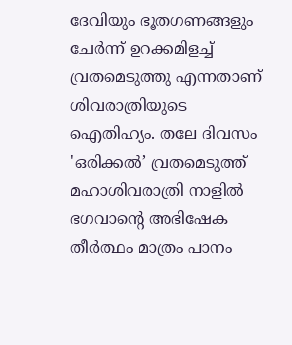ദേവിയും ഭൂതഗണങ്ങളും ചേര്‍ന്ന് ഉറക്കമിളച്ച് വ്രതമെടുത്തു എന്നതാണ് ശിവരാത്രിയുടെ ഐതിഹ്യം. തലേ ദിവസം 'ഒരിക്കല്‍’ വ്രതമെടുത്ത് മഹാശിവരാത്രി നാളില്‍ ഭഗവാന്റെ അഭിഷേക തീര്‍ത്ഥം മാത്രം പാനം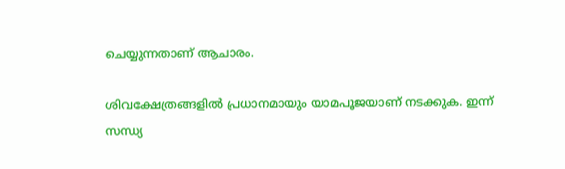ചെയ്യുന്നതാണ് ആചാരം.

ശിവക്ഷേത്രങ്ങളില്‍ പ്രധാനമായും യാമപൂജയാണ് നടക്കുക. ഇന്ന് സന്ധ്യ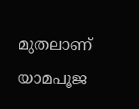മുതലാണ് യാമപൂജ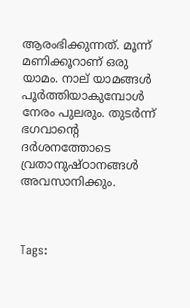ആരംഭിക്കുന്നത്. മൂന്ന് മണിക്കൂറാണ് ഒരു യാമം. നാല് യാമങ്ങള്‍ പൂര്‍ത്തിയാകുമ്പോള്‍ നേരം പുലരും. തുടര്‍ന്ന് ഭഗവാന്റെ ദര്‍ശനത്തോടെ വ്രതാനുഷ്ഠാനങ്ങള്‍ അവസാനിക്കും.



Tags: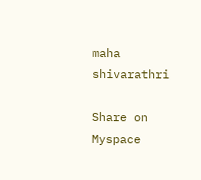maha shivarathri

Share on Myspace